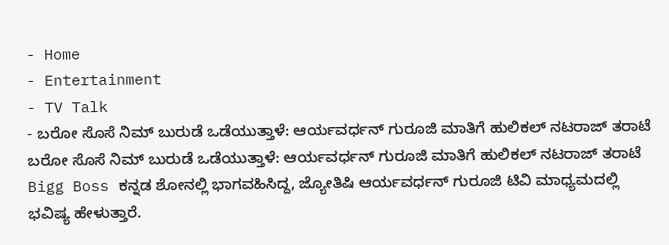- Home
- Entertainment
- TV Talk
- ಬರೋ ಸೊಸೆ ನಿಮ್ ಬುರುಡೆ ಒಡೆಯುತ್ತಾಳೆ: ಆರ್ಯವರ್ಧನ್ ಗುರೂಜಿ ಮಾತಿಗೆ ಹುಲಿಕಲ್ ನಟರಾಜ್ ತರಾಟೆ
ಬರೋ ಸೊಸೆ ನಿಮ್ ಬುರುಡೆ ಒಡೆಯುತ್ತಾಳೆ: ಆರ್ಯವರ್ಧನ್ ಗುರೂಜಿ ಮಾತಿಗೆ ಹುಲಿಕಲ್ ನಟರಾಜ್ ತರಾಟೆ
Bigg Boss ಕನ್ನಡ ಶೋನಲ್ಲಿ ಭಾಗವಹಿಸಿದ್ದ, ಜ್ಯೋತಿಷಿ ಆರ್ಯವರ್ಧನ್ ಗುರೂಜಿ ಟಿವಿ ಮಾಧ್ಯಮದಲ್ಲಿ ಭವಿಷ್ಯ ಹೇಳುತ್ತಾರೆ.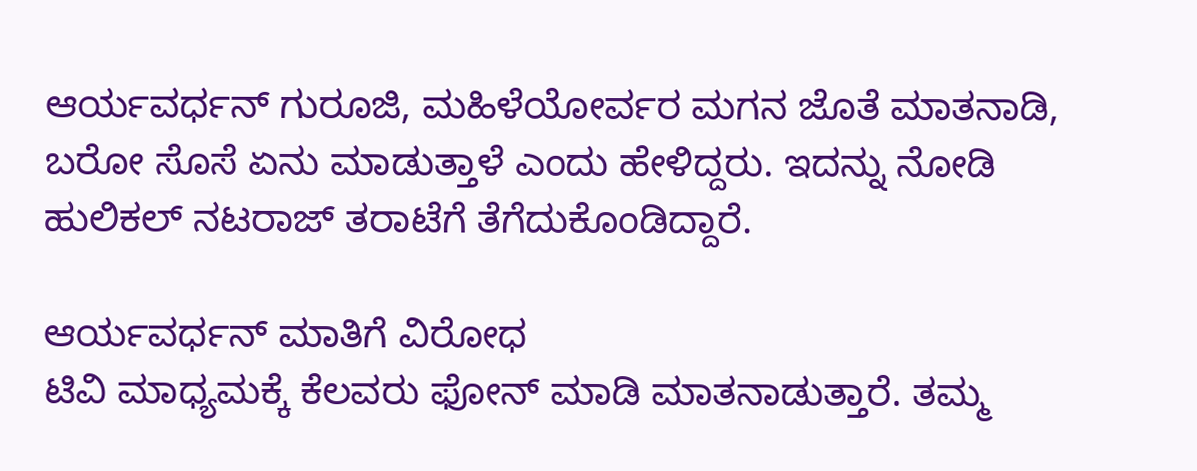ಆರ್ಯವರ್ಧನ್ ಗುರೂಜಿ, ಮಹಿಳೆಯೋರ್ವರ ಮಗನ ಜೊತೆ ಮಾತನಾಡಿ, ಬರೋ ಸೊಸೆ ಏನು ಮಾಡುತ್ತಾಳೆ ಎಂದು ಹೇಳಿದ್ದರು. ಇದನ್ನು ನೋಡಿ ಹುಲಿಕಲ್ ನಟರಾಜ್ ತರಾಟೆಗೆ ತೆಗೆದುಕೊಂಡಿದ್ದಾರೆ.

ಆರ್ಯವರ್ಧನ್ ಮಾತಿಗೆ ವಿರೋಧ
ಟಿವಿ ಮಾಧ್ಯಮಕ್ಕೆ ಕೆಲವರು ಫೋನ್ ಮಾಡಿ ಮಾತನಾಡುತ್ತಾರೆ. ತಮ್ಮ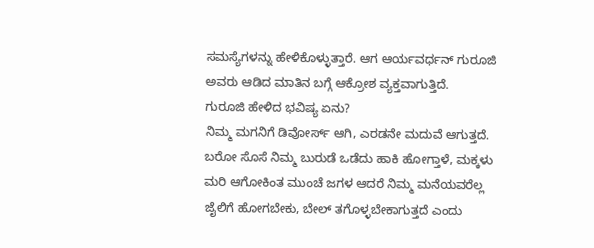ಸಮಸ್ಯೆಗಳನ್ನು ಹೇಳಿಕೊಳ್ಳುತ್ತಾರೆ. ಆಗ ಆರ್ಯವರ್ಧನ್ ಗುರೂಜಿ ಅವರು ಆಡಿದ ಮಾತಿನ ಬಗ್ಗೆ ಆಕ್ರೋಶ ವ್ಯಕ್ತವಾಗುತ್ತಿದೆ.
ಗುರೂಜಿ ಹೇಳಿದ ಭವಿಷ್ಯ ಏನು?
ನಿಮ್ಮ ಮಗನಿಗೆ ಡಿವೋರ್ಸ್ ಆಗಿ, ಎರಡನೇ ಮದುವೆ ಆಗುತ್ತದೆ. ಬರೋ ಸೊಸೆ ನಿಮ್ಮ ಬುರುಡೆ ಒಡೆದು ಹಾಕಿ ಹೋಗ್ತಾಳೆ, ಮಕ್ಕಳು ಮರಿ ಆಗೋಕಿಂತ ಮುಂಚೆ ಜಗಳ ಆದರೆ ನಿಮ್ಮ ಮನೆಯವರೆಲ್ಲ ಜೈಲಿಗೆ ಹೋಗಬೇಕು, ಬೇಲ್ ತಗೊಳ್ಳಬೇಕಾಗುತ್ತದೆ ಎಂದು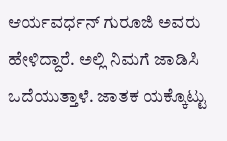ಆರ್ಯವರ್ಧನ್ ಗುರೂಜಿ ಅವರು ಹೇಳಿದ್ದಾರೆ. ಅಲ್ಲಿ ನಿಮಗೆ ಜಾಡಿಸಿ ಒದೆಯುತ್ತಾಳೆ. ಜಾತಕ ಯಕ್ಕೊಟ್ಟು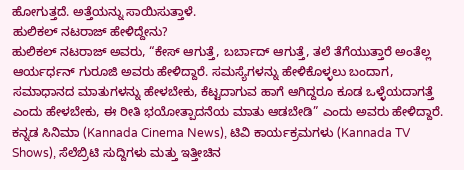ಹೋಗುತ್ತದೆ. ಅತ್ತೆಯನ್ನು ಸಾಯಿಸುತ್ತಾಳೆ.
ಹುಲಿಕಲ್ ನಟರಾಜ್ ಹೇಳಿದ್ದೇನು?
ಹುಲಿಕಲ್ ನಟರಾಜ್ ಅವರು, “ಕೇಸ್ ಆಗುತ್ತೆ, ಬರ್ಬಾದ್ ಆಗುತ್ತೆ, ತಲೆ ತೆಗೆಯುತ್ತಾರೆ ಅಂತೆಲ್ಲ ಆರ್ಯರ್ಧನ್ ಗುರೂಜಿ ಅವರು ಹೇಳಿದ್ದಾರೆ. ಸಮಸ್ಯೆಗಳನ್ನು ಹೇಳಿಕೊಳ್ಳಲು ಬಂದಾಗ, ಸಮಾಧಾನದ ಮಾತುಗಳನ್ನು ಹೇಳಬೇಕು, ಕೆಟ್ಟದಾಗುವ ಹಾಗೆ ಆಗಿದ್ದರೂ ಕೂಡ ಒಳ್ಳೆಯದಾಗತ್ತೆ ಎಂದು ಹೇಳಬೇಕು, ಈ ರೀತಿ ಭಯೋತ್ಪಾದನೆಯ ಮಾತು ಆಡಬೇಡಿ” ಎಂದು ಅವರು ಹೇಳಿದ್ದಾರೆ.
ಕನ್ನಡ ಸಿನಿಮಾ (Kannada Cinema News), ಟಿವಿ ಕಾರ್ಯಕ್ರಮಗಳು (Kannada TV Shows), ಸೆಲೆಬ್ರಿಟಿ ಸುದ್ದಿಗಳು ಮತ್ತು ಇತ್ತೀಚಿನ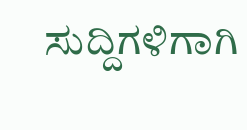ಸುದ್ದಿಗಳಿಗಾಗಿ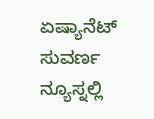ಏಷ್ಯಾನೆಟ್ ಸುವರ್ಣ ನ್ಯೂಸ್ನಲ್ಲಿ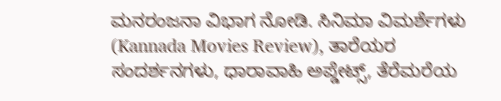ಮನರಂಜನಾ ವಿಭಾಗ ನೋಡಿ. ಸಿನಿಮಾ ವಿಮರ್ಶೆಗಳು (Kannada Movies Review), ತಾರೆಯರ ಸಂದರ್ಶನಗಳು, ಧಾರಾವಾಹಿ ಅಪ್ಡೇಟ್ಸ್, ತೆರೆಮರೆಯ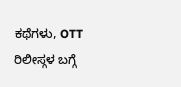ಕಥೆಗಳು, OTT ರಿಲೀಸ್ಗಳ ಬಗ್ಗೆ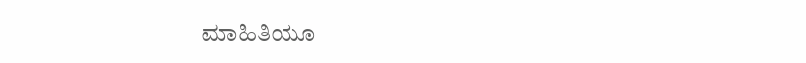ಮಾಹಿತಿಯೂ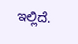ಇಲ್ಲಿದೆ.